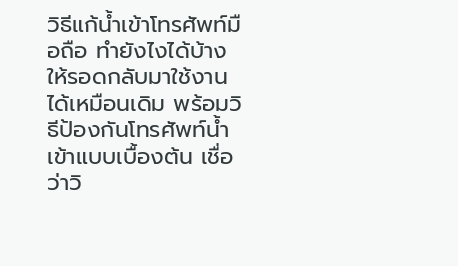วิธีแก้น้ำเข้าโทรศัพท์มือถือ ทำยังไงได้บ้าง ให้รอดกลับมาใช้งานได้เหมือนเดิม พร้อมวิธีป้องกันโทรศัพท์น้ำเข้าแบบเบื้องต้น เชื่อว่าวิ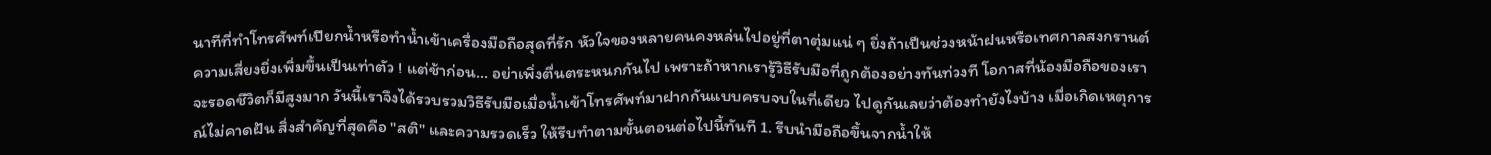นาทีที่ทำโทรศัพท์เปียกน้ำหรือทำน้ำเข้าเครื่องมือถือสุดที่รัก หัวใจของหลายคนคงหล่นไปอยู่ที่ตาตุ่มแน่ ๆ ยิ่งถ้าเป็นช่วงหน้าฝนหรือเทศกาลสงกรานต์ ความเสี่ยงยิ่งเพิ่มขึ้นเป็นเท่าตัว ! แต่ช้าก่อน... อย่าเพิ่งตื่นตระหนกกันไป เพราะถ้าหากเรารู้วิธีรับมือที่ถูกต้องอย่างทันท่วงที โอกาสที่น้องมือถือของเราจะรอดชีวิตก็มีสูงมาก วันนี้เราจึงได้รวบรวมวิธีรับมือเมื่อน้ำเข้าโทรศัพท์มาฝากกันแบบครบจบในที่เดียว ไปดูกันเลยว่าต้องทำยังไงบ้าง เมื่อเกิดเหตุการณ์ไม่คาดฝัน สิ่งสำคัญที่สุดคือ "สติ" และความรวดเร็ว ให้รีบทำตามขั้นตอนต่อไปนี้ทันที 1. รีบนำมือถือขึ้นจากน้ำให้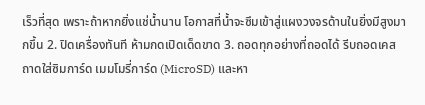เร็วที่สุด เพราะถ้าหากยิ่งแช่น้ำนาน โอกาสที่น้ำจะซึมเข้าสู่แผงวงจรด้านในยิ่งมีสูงมากขึ้น 2. ปิดเครื่องทันที ห้ามกดเปิดเด็ดขาด 3. ถอดทุกอย่างที่ถอดได้ รีบถอดเคส ถาดใส่ซิมการ์ด เมมโมรี่การ์ด (MicroSD) และหา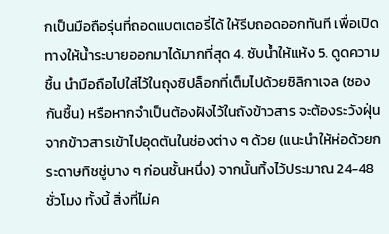กเป็นมือถือรุ่นที่ถอดแบตเตอรี่ได้ ให้รีบถอดออกทันที เพื่อเปิดทางให้น้ำระบายออกมาได้มากที่สุด 4. ซับน้ำให้แห้ง 5. ดูดความชื้น นำมือถือไปใส่ไว้ในถุงซิปล็อกที่เต็มไปด้วยซิลิกาเจล (ซองกันชื้น) หรือหากจำเป็นต้องฝังไว้ในถังข้าวสาร จะต้องระวังฝุ่นจากข้าวสารเข้าไปอุดตันในช่องต่าง ๆ ด้วย (แนะนำให้ห่อด้วยกระดาษทิชชู่บาง ๆ ก่อนชั้นหนึ่ง) จากนั้นทิ้งไว้ประมาณ 24-48 ชั่วโมง ทั้งนี้ สิ่งที่ไม่ค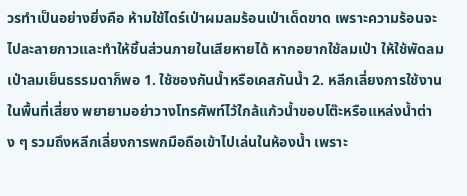วรทำเป็นอย่างยิ่งคือ ห้ามใช้ไดร์เป่าผมลมร้อนเป่าเด็ดขาด เพราะความร้อนจะไปละลายกาวและทำให้ชิ้นส่วนภายในเสียหายได้ หากอยากใช้ลมเป่า ให้ใช้พัดลมเป่าลมเย็นธรรมดาก็พอ 1. ใช้ซองกันน้ำหรือเคสกันน้ำ 2. หลีกเลี่ยงการใช้งานในพื้นที่เสี่ยง พยายามอย่าวางโทรศัพท์ไว้ใกล้แก้วน้ำขอบโต๊ะหรือแหล่งน้ำต่าง ๆ รวมถึงหลีกเลี่ยงการพกมือถือเข้าไปเล่นในห้องน้ำ เพราะ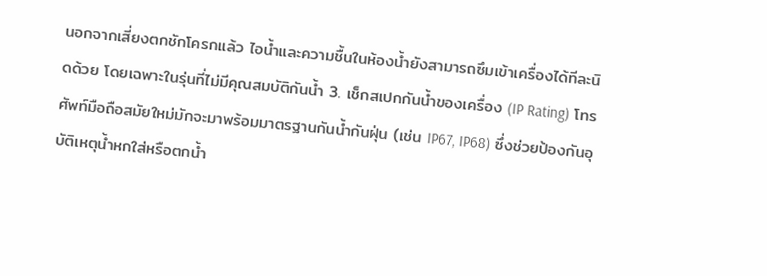นอกจากเสี่ยงตกชักโครกแล้ว ไอน้ำและความชื้นในห้องน้ำยังสามารถซึมเข้าเครื่องได้ทีละนิดด้วย โดยเฉพาะในรุ่นที่ไม่มีคุณสมบัติกันน้ำ 3. เช็กสเปกกันน้ำของเครื่อง (IP Rating) โทรศัพท์มือถือสมัยใหม่มักจะมาพร้อมมาตรฐานกันน้ำกันฝุ่น (เช่น IP67, IP68) ซึ่งช่วยป้องกันอุบัติเหตุน้ำหกใส่หรือตกน้ำ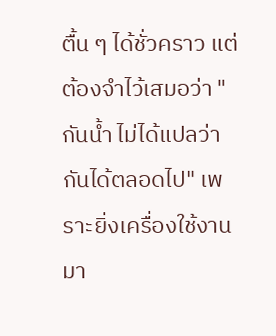ตื้น ๆ ได้ชั่วคราว แต่ต้องจำไว้เสมอว่า "กันน้ำ ไม่ได้แปลว่ากันได้ตลอดไป" เพราะยิ่งเครื่องใช้งานมา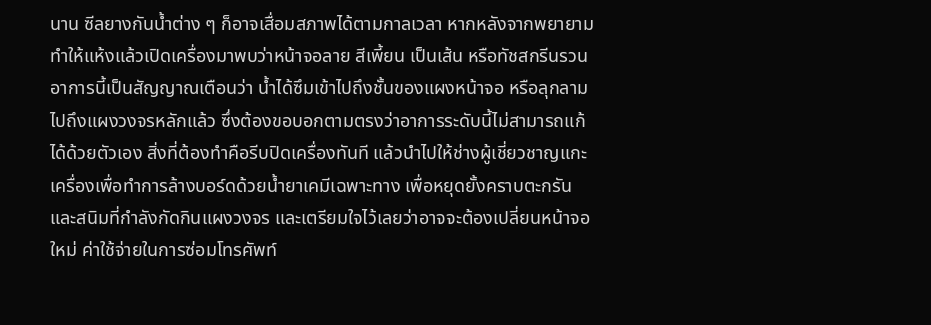นาน ซีลยางกันน้ำต่าง ๆ ก็อาจเสื่อมสภาพได้ตามกาลเวลา หากหลังจากพยายามทำให้แห้งแล้วเปิดเครื่องมาพบว่าหน้าจอลาย สีเพี้ยน เป็นเส้น หรือทัชสกรีนรวน อาการนี้เป็นสัญญาณเตือนว่า น้ำได้ซึมเข้าไปถึงชั้นของแผงหน้าจอ หรือลุกลามไปถึงแผงวงจรหลักแล้ว ซึ่งต้องขอบอกตามตรงว่าอาการระดับนี้ไม่สามารถแก้ได้ด้วยตัวเอง สิ่งที่ต้องทำคือรีบปิดเครื่องทันที แล้วนำไปให้ช่างผู้เชี่ยวชาญแกะเครื่องเพื่อทำการล้างบอร์ดด้วยน้ำยาเคมีเฉพาะทาง เพื่อหยุดยั้งคราบตะกรันและสนิมที่กำลังกัดกินแผงวงจร และเตรียมใจไว้เลยว่าอาจจะต้องเปลี่ยนหน้าจอใหม่ ค่าใช้จ่ายในการซ่อมโทรศัพท์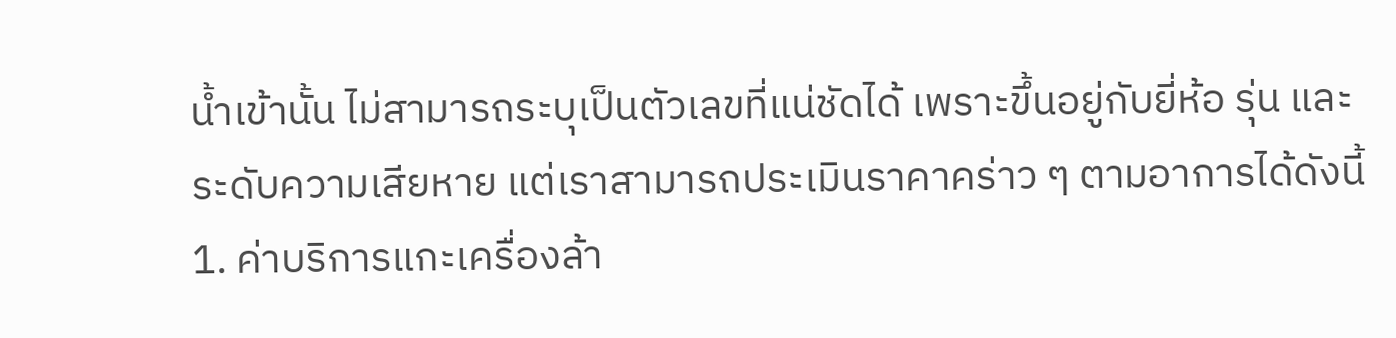น้ำเข้านั้น ไม่สามารถระบุเป็นตัวเลขที่แน่ชัดได้ เพราะขึ้นอยู่กับยี่ห้อ รุ่น และระดับความเสียหาย แต่เราสามารถประเมินราคาคร่าว ๆ ตามอาการได้ดังนี้ 1. ค่าบริการแกะเครื่องล้า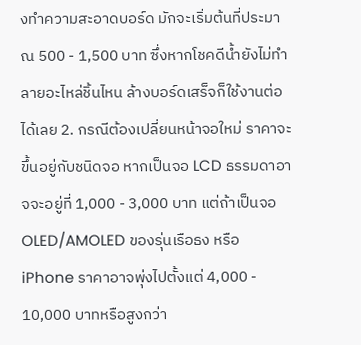งทำความสะอาดบอร์ด มักจะเริ่มต้นที่ประมาณ 500 - 1,500 บาท ซึ่งหากโชคดีน้ำยังไม่ทำลายอะไหล่ชิ้นไหน ล้างบอร์ดเสร็จก็ใช้งานต่อได้เลย 2. กรณีต้องเปลี่ยนหน้าจอใหม่ ราคาจะขึ้นอยู่กับชนิดจอ หากเป็นจอ LCD ธรรมดาอาจจะอยู่ที่ 1,000 - 3,000 บาท แต่ถ้าเป็นจอ OLED/AMOLED ของรุ่นเรือธง หรือ iPhone ราคาอาจพุ่งไปตั้งแต่ 4,000 - 10,000 บาทหรือสูงกว่า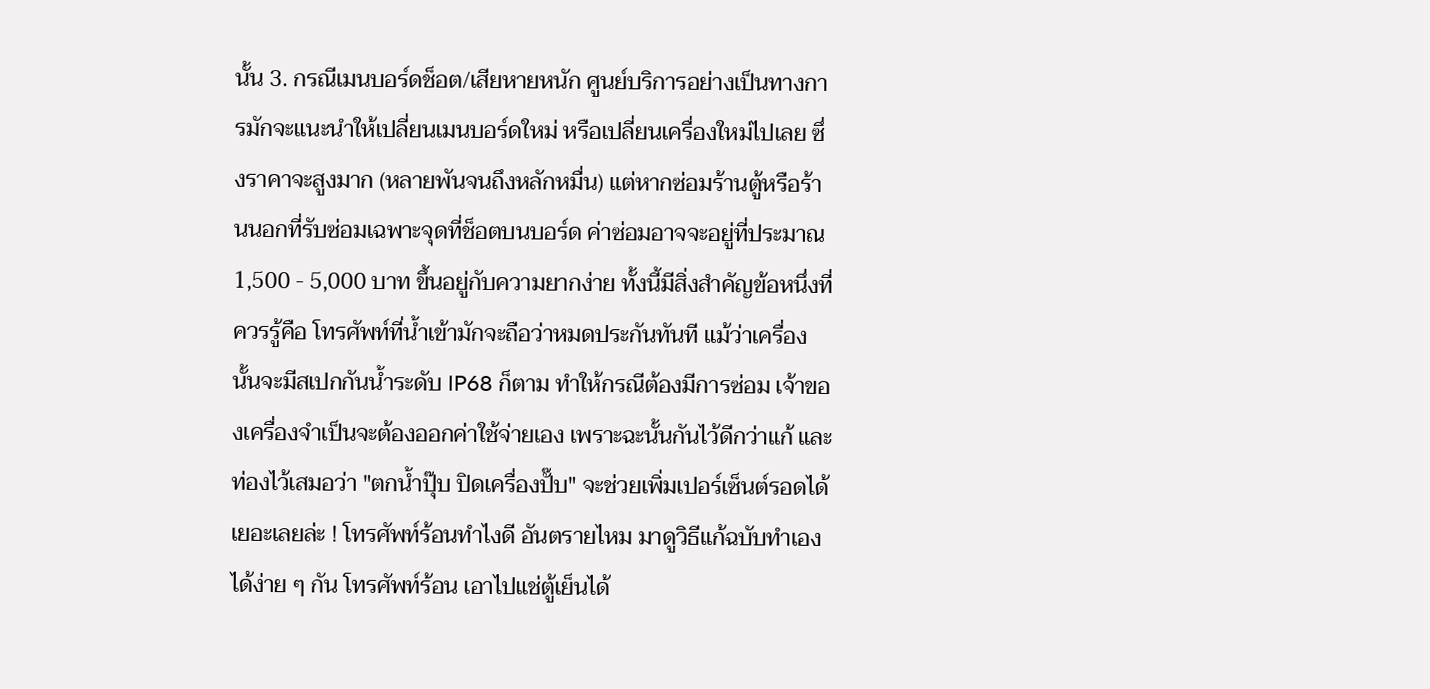นั้น 3. กรณีเมนบอร์ดช็อต/เสียหายหนัก ศูนย์บริการอย่างเป็นทางการมักจะแนะนำให้เปลี่ยนเมนบอร์ดใหม่ หรือเปลี่ยนเครื่องใหม่ไปเลย ซึ่งราคาจะสูงมาก (หลายพันจนถึงหลักหมื่น) แต่หากซ่อมร้านตู้หรือร้านนอกที่รับซ่อมเฉพาะจุดที่ช็อตบนบอร์ด ค่าซ่อมอาจจะอยู่ที่ประมาณ 1,500 - 5,000 บาท ขึ้นอยู่กับความยากง่าย ทั้งนี้มีสิ่งสำคัญข้อหนึ่งที่ควรรู้คือ โทรศัพท์ที่น้ำเข้ามักจะถือว่าหมดประกันทันที แม้ว่าเครื่องนั้นจะมีสเปกกันน้ำระดับ IP68 ก็ตาม ทำให้กรณีต้องมีการซ่อม เจ้าของเครื่องจำเป็นจะต้องออกค่าใช้จ่ายเอง เพราะฉะนั้นกันไว้ดีกว่าแก้ และท่องไว้เสมอว่า "ตกน้ำปุ๊บ ปิดเครื่องปั๊บ" จะช่วยเพิ่มเปอร์เซ็นต์รอดได้เยอะเลยล่ะ ! โทรศัพท์ร้อนทำไงดี อันตรายไหม มาดูวิธีแก้ฉบับทำเองได้ง่าย ๆ กัน โทรศัพท์ร้อน เอาไปแช่ตู้เย็นได้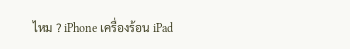ไหม ? iPhone เครื่องร้อน iPad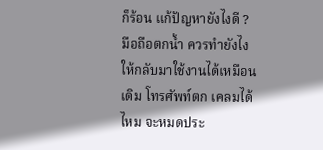ก็ร้อน แก้ปัญหายังไงดี ? มือถือตกน้ำ ควรทำยังไง ให้กลับมาใช้งานได้เหมือนเดิม โทรศัพท์ตก เคลมได้ไหม จะหมดประ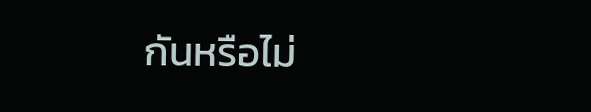กันหรือไม่